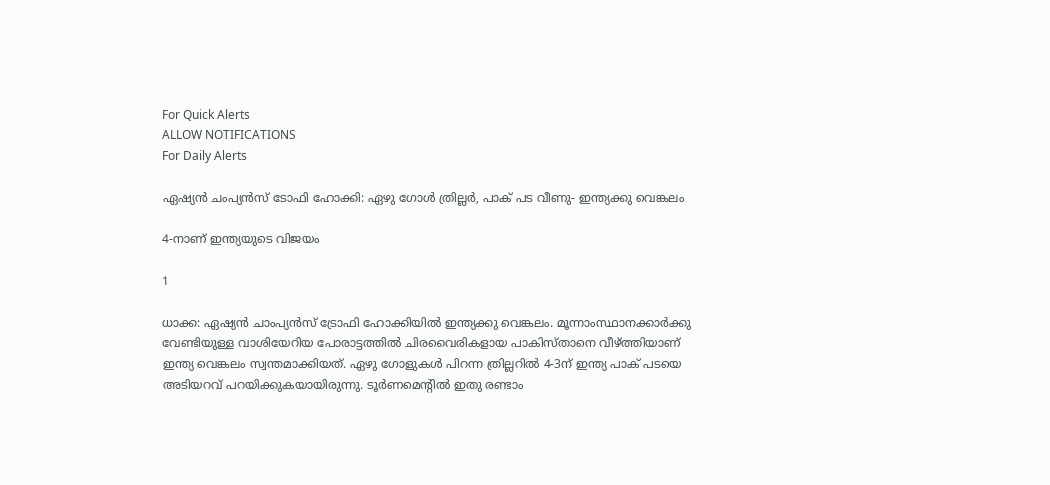For Quick Alerts
ALLOW NOTIFICATIONS
For Daily Alerts

ഏഷ്യന്‍ ചംപ്യന്‍സ് ടോഫി ഹോക്കി: ഏഴു ഗോള്‍ ത്രില്ലര്‍, പാക് പട വീണു- ഇന്ത്യക്കു വെങ്കലം

4-നാണ് ഇന്ത്യയുടെ വിജയം

1

ധാക്ക: ഏഷ്യന്‍ ചാംപ്യന്‍സ് ട്രോഫി ഹോക്കിയില്‍ ഇന്ത്യക്കു വെങ്കലം. മൂന്നാംസ്ഥാനക്കാര്‍ക്കു വേണ്ടിയുള്ള വാശിയേറിയ പോരാട്ടത്തില്‍ ചിരവൈരികളായ പാകിസ്താനെ വീഴ്ത്തിയാണ് ഇന്ത്യ വെങ്കലം സ്വന്തമാക്കിയത്. ഏഴു ഗോളുകള്‍ പിറന്ന ത്രില്ലറില്‍ 4-3ന് ഇന്ത്യ പാക് പടയെ അടിയറവ് പറയിക്കുകയായിരുന്നു. ടൂര്‍ണമെന്റില്‍ ഇതു രണ്ടാം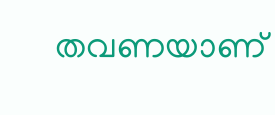തവണയാണ്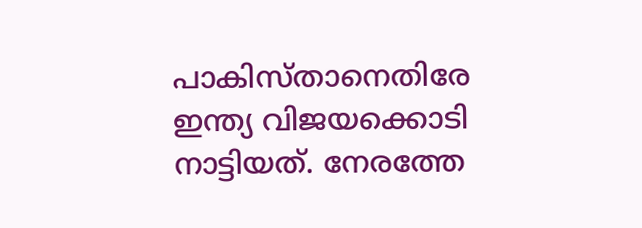പാകിസ്താനെതിരേ ഇന്ത്യ വിജയക്കൊടി നാട്ടിയത്. നേരത്തേ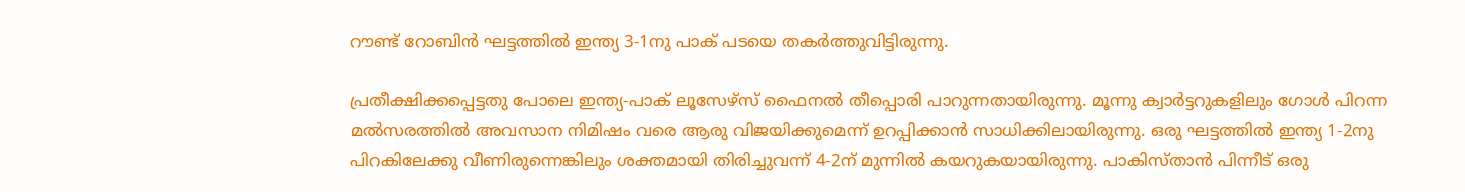റൗണ്ട് റോബിന്‍ ഘട്ടത്തില്‍ ഇന്ത്യ 3-1നു പാക് പടയെ തകര്‍ത്തുവിട്ടിരുന്നു.

പ്രതീക്ഷിക്കപ്പെട്ടതു പോലെ ഇന്ത്യ-പാക് ലൂസേഴ്‌സ് ഫൈനല്‍ തീപ്പൊരി പാറുന്നതായിരുന്നു. മൂന്നു ക്വാര്‍ട്ടറുകളിലും ഗോള്‍ പിറന്ന മല്‍സരത്തില്‍ അവസാന നിമിഷം വരെ ആരു വിജയിക്കുമെന്ന് ഉറപ്പിക്കാന്‍ സാധിക്കിലായിരുന്നു. ഒരു ഘട്ടത്തില്‍ ഇന്ത്യ 1-2നു പിറകിലേക്കു വീണിരുന്നെങ്കിലും ശക്തമായി തിരിച്ചുവന്ന് 4-2ന് മുന്നില്‍ കയറുകയായിരുന്നു. പാകിസ്താന്‍ പിന്നീട് ഒരു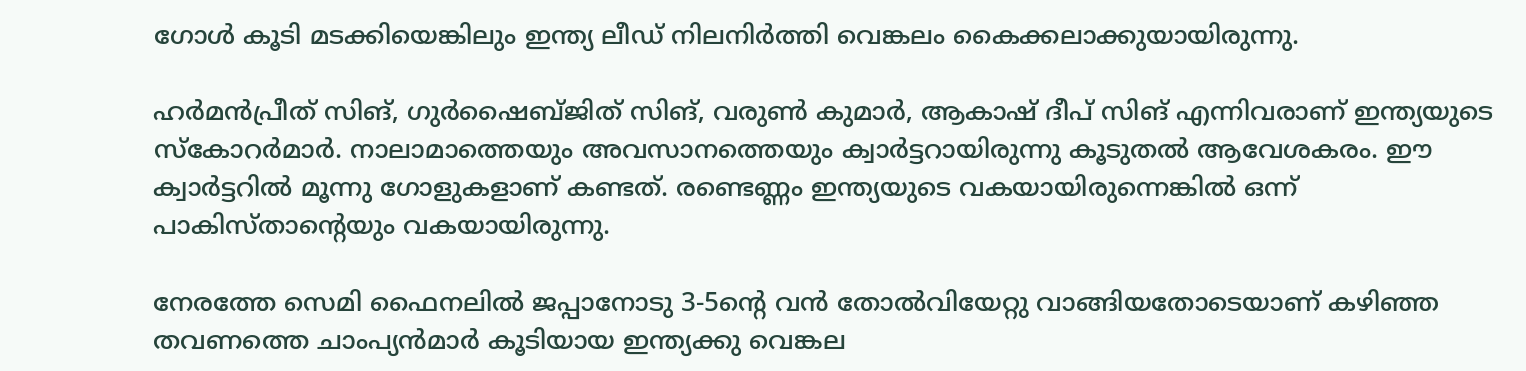ഗോള്‍ കൂടി മടക്കിയെങ്കിലും ഇന്ത്യ ലീഡ് നിലനിര്‍ത്തി വെങ്കലം കൈക്കലാക്കുയായിരുന്നു.

ഹര്‍മന്‍പ്രീത് സിങ്, ഗുര്‍ഷൈബ്ജിത് സിങ്, വരുണ്‍ കുമാര്‍, ആകാഷ് ദീപ് സിങ് എന്നിവരാണ് ഇന്ത്യയുടെ സ്‌കോറര്‍മാര്‍. നാലാമാത്തെയും അവസാനത്തെയും ക്വാര്‍ട്ടറായിരുന്നു കൂടുതല്‍ ആവേശകരം. ഈ ക്വാര്‍ട്ടറില്‍ മൂന്നു ഗോളുകളാണ് കണ്ടത്. രണ്ടെണ്ണം ഇന്ത്യയുടെ വകയായിരുന്നെങ്കില്‍ ഒന്ന് പാകിസ്താന്റെയും വകയായിരുന്നു.

നേരത്തേ സെമി ഫൈനലില്‍ ജപ്പാനോടു 3-5ന്റെ വന്‍ തോല്‍വിയേറ്റു വാങ്ങിയതോടെയാണ് കഴിഞ്ഞ തവണത്തെ ചാംപ്യന്‍മാര്‍ കൂടിയായ ഇന്ത്യക്കു വെങ്കല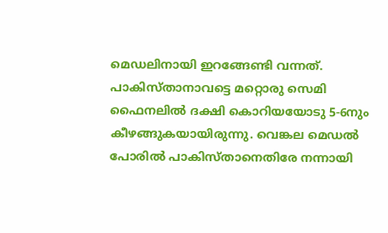മെഡലിനായി ഇറങ്ങേണ്ടി വന്നത്. പാകിസ്താനാവട്ടെ മറ്റൊരു സെമി ഫൈനലില്‍ ദക്ഷി കൊറിയയോടു 5-6നും കീഴങ്ങുകയായിരുന്നു. വെങ്കല മെഡല്‍ പോരില്‍ പാകിസ്താനെതിരേ നന്നായി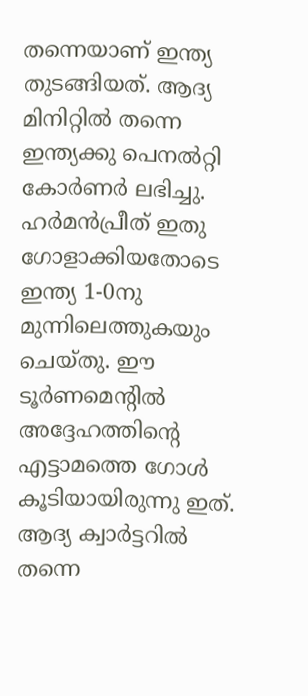തന്നെയാണ് ഇന്ത്യ തുടങ്ങിയത്. ആദ്യ മിനിറ്റില്‍ തന്നെ ഇന്ത്യക്കു പെനല്‍റ്റി കോര്‍ണര്‍ ലഭിച്ചു. ഹര്‍മന്‍പ്രീത് ഇതു ഗോളാക്കിയതോടെ ഇന്ത്യ 1-0നു മുന്നിലെത്തുകയും ചെയ്തു. ഈ ടൂര്‍ണമെന്റില്‍ അദ്ദേഹത്തിന്റെ എട്ടാമത്തെ ഗോള്‍ കൂടിയായിരുന്നു ഇത്. ആദ്യ ക്വാര്‍ട്ടറില്‍ തന്നെ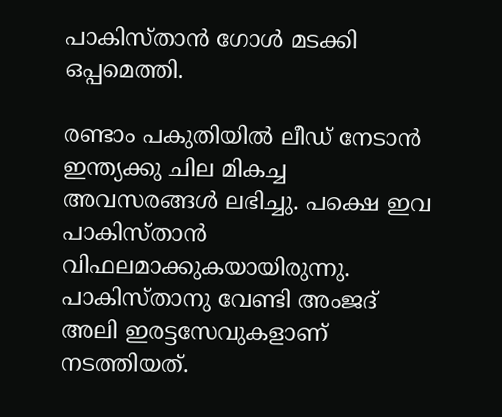പാകിസ്താന്‍ ഗോള്‍ മടക്കി ഒപ്പമെത്തി.

രണ്ടാം പകുതിയില്‍ ലീഡ് നേടാന്‍ ഇന്ത്യക്കു ചില മികച്ച അവസരങ്ങള്‍ ലഭിച്ചു. പക്ഷെ ഇവ പാകിസ്താന്‍ വിഫലമാക്കുകയായിരുന്നു. പാകിസ്താനു വേണ്ടി അംജദ് അലി ഇരട്ടസേവുകളാണ് നടത്തിയത്.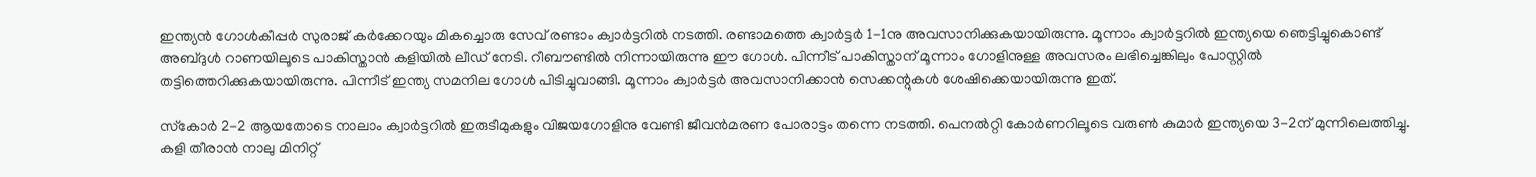ഇന്ത്യന്‍ ഗോള്‍കീപ്പര്‍ സുരാജ് കര്‍ക്കേറയും മികച്ചൊരു സേവ് രണ്ടാം ക്വാര്‍ട്ടറില്‍ നടത്തി. രണ്ടാമത്തെ ക്വാര്‍ട്ടര്‍ 1-1നു അവസാനിക്കുകയായിരുന്നു. മൂന്നാം ക്വാര്‍ട്ടറില്‍ ഇന്ത്യയെ ഞെട്ടിച്ചുകൊണ്ട് അബ്ദുള്‍ റാണയിലൂടെ പാകിസ്താന്‍ കളിയില്‍ ലീഡ് നേടി. റീബൗണ്ടില്‍ നിന്നായിരുന്നു ഈ ഗോള്‍. പിന്നീട് പാകിസ്താന് മൂന്നാം ഗോളിനുള്ള അവസരം ലഭിച്ചെങ്കിലും പോസ്റ്റില്‍ തട്ടിത്തെറിക്കുകയായിരുന്നു. പിന്നീട് ഇന്ത്യ സമനില ഗോള്‍ പിടിച്ചുവാങ്ങി. മൂന്നാം ക്വാര്‍ട്ടര്‍ അവസാനിക്കാന്‍ സെക്കന്റുകള്‍ ശേഷിക്കെയായിരുന്നു ഇത്.

സ്‌കോര്‍ 2-2 ആയതോടെ നാലാം ക്വാര്‍ട്ടറില്‍ ഇരുടീമുകളും വിജയഗോളിനു വേണ്ടി ജീവന്‍മരണ പോരാട്ടം തന്നെ നടത്തി. പെനല്‍റ്റി കോര്‍ണറിലൂടെ വരുണ്‍ കുമാര്‍ ഇന്ത്യയെ 3-2ന് മുന്നിലെത്തിച്ചു. കളി തീരാന്‍ നാലു മിനിറ്റ്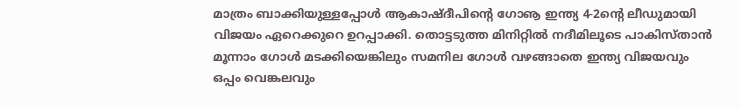മാത്രം ബാക്കിയുള്ളപ്പോള്‍ ആകാഷ്ദീപിന്റെ ഗോൡ ഇന്ത്യ 4-2ന്റെ ലീഡുമായി വിജയം ഏറെക്കുറെ ഉറപ്പാക്കി. തൊട്ടടുത്ത മിനിറ്റില്‍ നദീമിലൂടെ പാകിസ്താന്‍ മൂന്നാം ഗോള്‍ മടക്കിയെങ്കിലും സമനില ഗോള്‍ വഴങ്ങാതെ ഇന്ത്യ വിജയവും ഒപ്പം വെങ്കലവും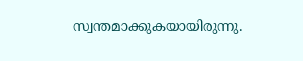സ്വന്തമാക്കുകയായിരുന്നു.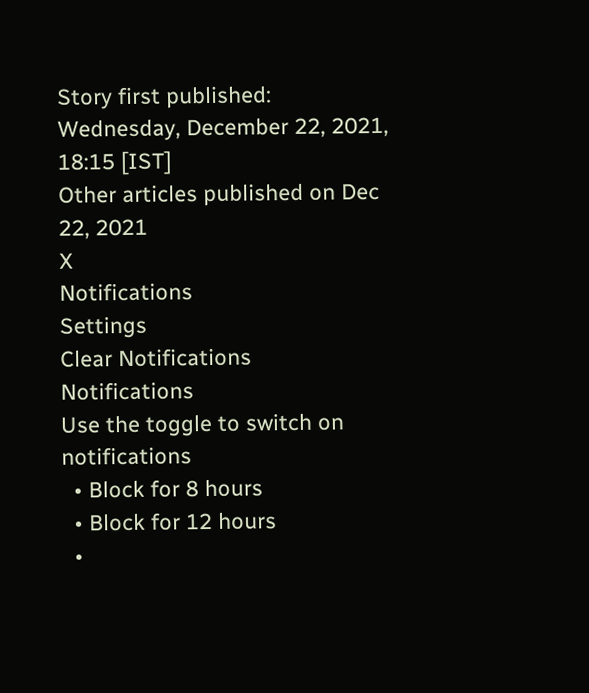Story first published: Wednesday, December 22, 2021, 18:15 [IST]
Other articles published on Dec 22, 2021
X
Notifications
Settings
Clear Notifications
Notifications
Use the toggle to switch on notifications
  • Block for 8 hours
  • Block for 12 hours
  •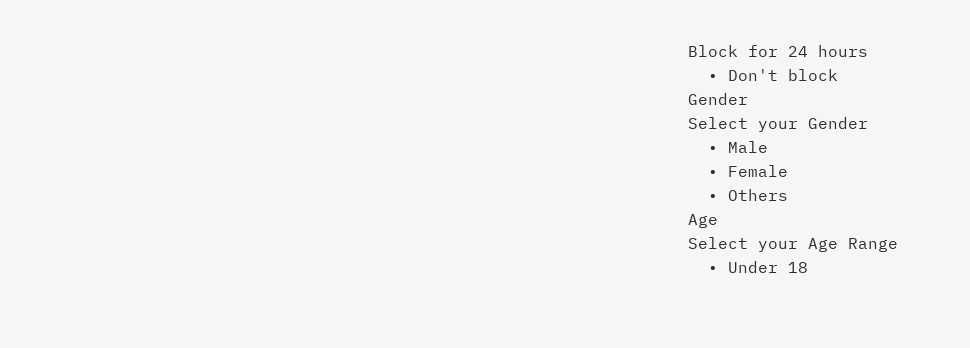Block for 24 hours
  • Don't block
Gender
Select your Gender
  • Male
  • Female
  • Others
Age
Select your Age Range
  • Under 18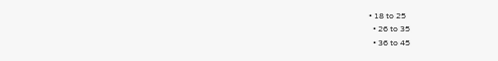• 18 to 25
  • 26 to 35
  • 36 to 45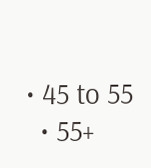• 45 to 55
  • 55+